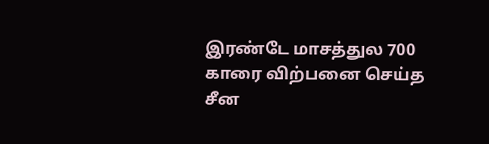இரண்டே மாசத்துல 700 காரை விற்பனை செய்த சீன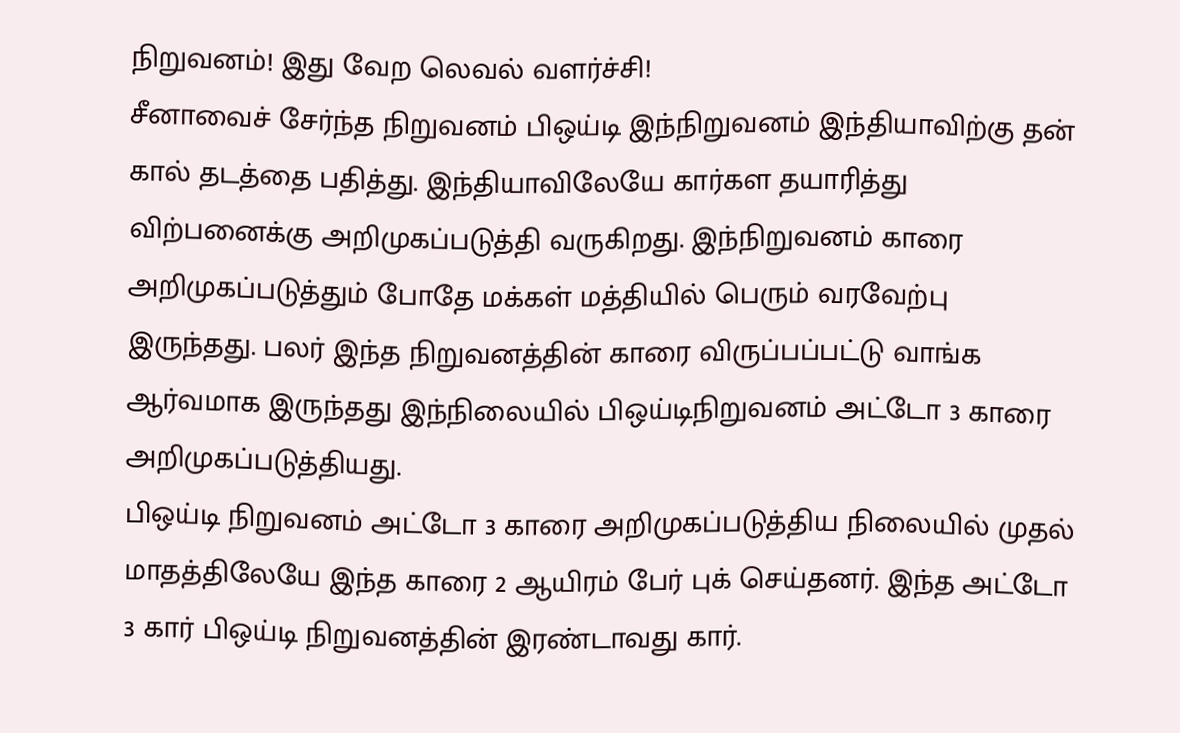நிறுவனம்! இது வேற லெவல் வளர்ச்சி!
சீனாவைச் சேர்ந்த நிறுவனம் பிஒய்டி இந்நிறுவனம் இந்தியாவிற்கு தன் கால் தடத்தை பதித்து. இந்தியாவிலேயே கார்கள தயாரித்து விற்பனைக்கு அறிமுகப்படுத்தி வருகிறது. இந்நிறுவனம் காரை அறிமுகப்படுத்தும் போதே மக்கள் மத்தியில் பெரும் வரவேற்பு இருந்தது. பலர் இந்த நிறுவனத்தின் காரை விருப்பப்பட்டு வாங்க ஆர்வமாக இருந்தது இந்நிலையில் பிஒய்டிநிறுவனம் அட்டோ 3 காரை அறிமுகப்படுத்தியது.
பிஒய்டி நிறுவனம் அட்டோ 3 காரை அறிமுகப்படுத்திய நிலையில் முதல் மாதத்திலேயே இந்த காரை 2 ஆயிரம் பேர் புக் செய்தனர். இந்த அட்டோ 3 கார் பிஒய்டி நிறுவனத்தின் இரண்டாவது கார்.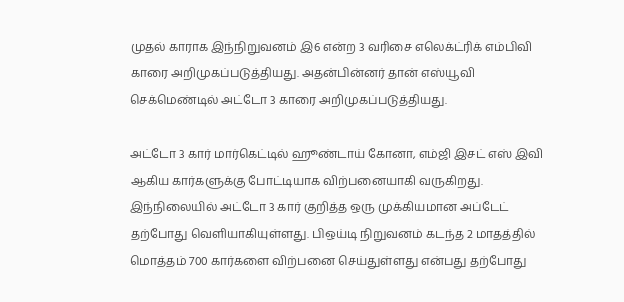முதல் காராக இந்நிறுவனம் இ6 என்ற 3 வரிசை எலெக்ட்ரிக் எம்பிவி காரை அறிமுகப்படுத்தியது. அதன்பின்னர் தான் எஸ்யூவி செக்மெண்டில் அட்டோ 3 காரை அறிமுகப்படுத்தியது.

அட்டோ 3 கார் மார்கெட்டில் ஹூண்டாய் கோனா, எம்ஜி இசட் எஸ் இவி ஆகிய கார்களுக்கு போட்டியாக விற்பனையாகி வருகிறது. இந்நிலையில் அட்டோ 3 கார் குறித்த ஒரு முக்கியமான அப்டேட் தற்போது வெளியாகியுள்ளது. பிஒய்டி நிறுவனம் கடந்த 2 மாதத்தில் மொத்தம் 700 கார்களை விற்பனை செய்துள்ளது என்பது தற்போது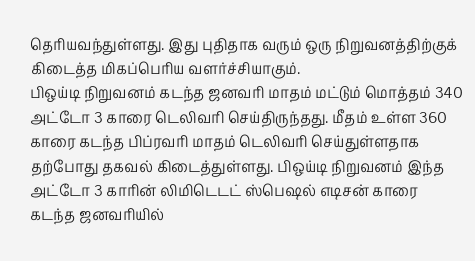தெரியவந்துள்ளது. இது புதிதாக வரும் ஒரு நிறுவனத்திற்குக் கிடைத்த மிகப்பெரிய வளர்ச்சியாகும்.
பிஒய்டி நிறுவனம் கடந்த ஜனவரி மாதம் மட்டும் மொத்தம் 340 அட்டோ 3 காரை டெலிவரி செய்திருந்தது. மீதம் உள்ள 360 காரை கடந்த பிப்ரவரி மாதம் டெலிவரி செய்துள்ளதாக தற்போது தகவல் கிடைத்துள்ளது. பிஒய்டி நிறுவனம் இந்த அட்டோ 3 காரின் லிமிடெடட் ஸ்பெஷல் எடிசன் காரை கடந்த ஜனவரியில்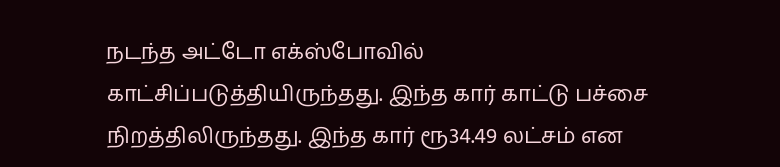நடந்த அட்டோ எக்ஸ்போவில் காட்சிப்படுத்தியிருந்தது. இந்த கார் காட்டு பச்சை நிறத்திலிருந்தது. இந்த கார் ரூ34.49 லட்சம் என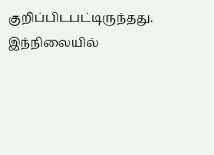குறிப்பிடபட்டிருந்தது.
இந்நிலையில்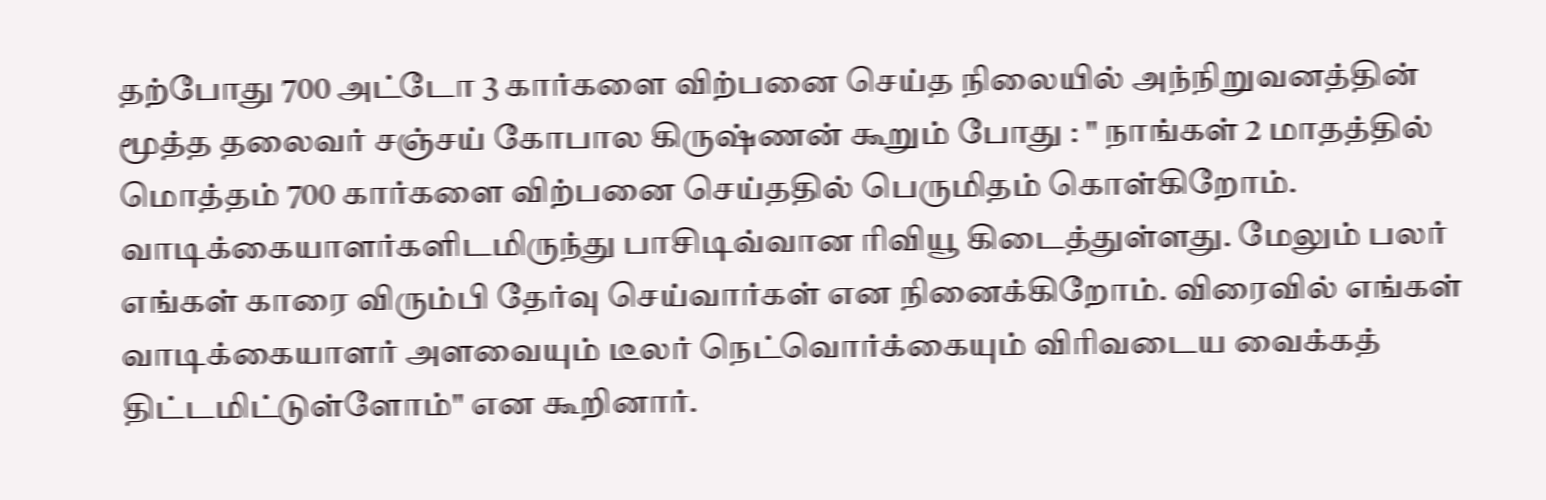தற்போது 700 அட்டோ 3 கார்களை விற்பனை செய்த நிலையில் அந்நிறுவனத்தின் மூத்த தலைவர் சஞ்சய் கோபால கிருஷ்ணன் கூறும் போது : " நாங்கள் 2 மாதத்தில் மொத்தம் 700 கார்களை விற்பனை செய்ததில் பெருமிதம் கொள்கிறோம். வாடிக்கையாளர்களிடமிருந்து பாசிடிவ்வான ரிவியூ கிடைத்துள்ளது. மேலும் பலர் எங்கள் காரை விரும்பி தேர்வு செய்வார்கள் என நினைக்கிறோம். விரைவில் எங்கள் வாடிக்கையாளர் அளவையும் டீலர் நெட்வொர்க்கையும் விரிவடைய வைக்கத் திட்டமிட்டுள்ளோம்" என கூறினார்.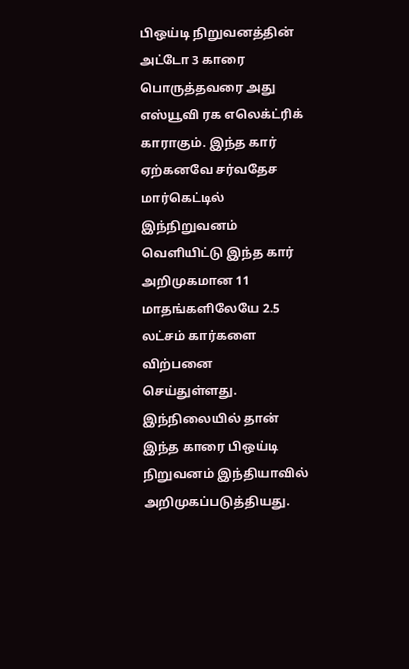பிஒய்டி நிறுவனத்தின் அட்டோ 3 காரை பொருத்தவரை அது எஸ்யூவி ரக எலெக்ட்ரிக் காராகும். இந்த கார் ஏற்கனவே சர்வதேச மார்கெட்டில் இந்நிறுவனம் வெளியிட்டு இந்த கார் அறிமுகமான 11 மாதங்களிலேயே 2.5 லட்சம் கார்களை விற்பனை செய்துள்ளது. இந்நிலையில் தான் இந்த காரை பிஒய்டி நிறுவனம் இந்தியாவில் அறிமுகப்படுத்தியது.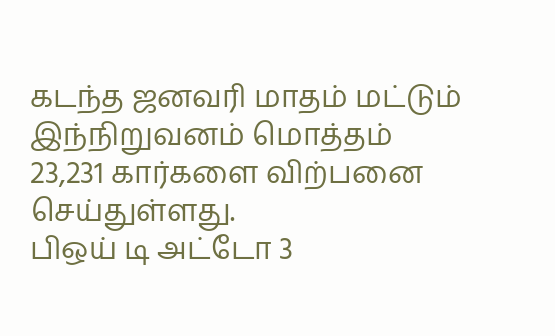கடந்த ஜனவரி மாதம் மட்டும் இந்நிறுவனம் மொத்தம் 23,231 கார்களை விற்பனை செய்துள்ளது.
பிஒய் டி அட்டோ 3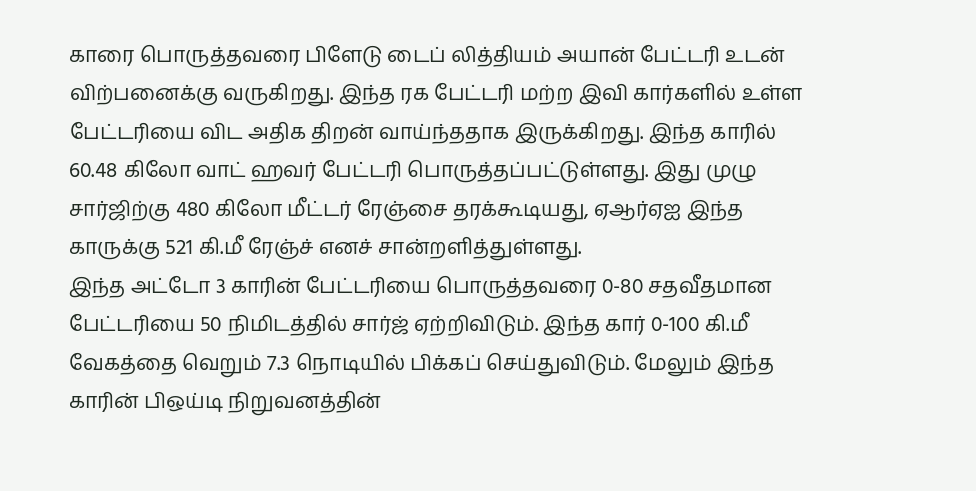காரை பொருத்தவரை பிளேடு டைப் லித்தியம் அயான் பேட்டரி உடன் விற்பனைக்கு வருகிறது. இந்த ரக பேட்டரி மற்ற இவி கார்களில் உள்ள பேட்டரியை விட அதிக திறன் வாய்ந்ததாக இருக்கிறது. இந்த காரில் 60.48 கிலோ வாட் ஹவர் பேட்டரி பொருத்தப்பட்டுள்ளது. இது முழு சார்ஜிற்கு 480 கிலோ மீட்டர் ரேஞ்சை தரக்கூடியது, ஏஆர்ஏஐ இந்த காருக்கு 521 கி.மீ ரேஞ்ச் எனச் சான்றளித்துள்ளது.
இந்த அட்டோ 3 காரின் பேட்டரியை பொருத்தவரை 0-80 சதவீதமான பேட்டரியை 50 நிமிடத்தில் சார்ஜ் ஏற்றிவிடும். இந்த கார் 0-100 கி.மீ வேகத்தை வெறும் 7.3 நொடியில் பிக்கப் செய்துவிடும். மேலும் இந்த காரின் பிஒய்டி நிறுவனத்தின்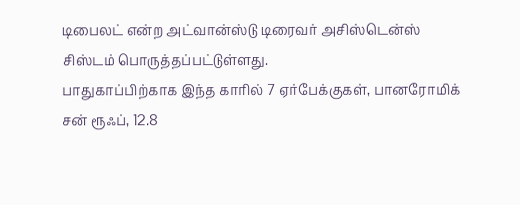டிபைலட் என்ற அட்வான்ஸ்டு டிரைவர் அசிஸ்டென்ஸ் சிஸ்டம் பொருத்தப்பட்டுள்ளது.
பாதுகாப்பிற்காக இந்த காரில் 7 ஏர்பேக்குகள், பானரோமிக் சன் ரூஃப், 12.8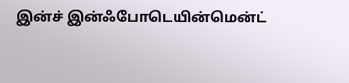இன்ச் இன்ஃபோடெயின்மென்ட்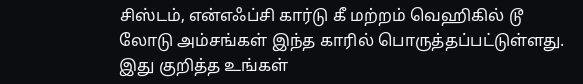சிஸ்டம், என்எஃப்சி கார்டு கீ மற்றம் வெஹிகில் டூ லோடு அம்சங்கள் இந்த காரில் பொருத்தப்பட்டுள்ளது. இது குறித்த உங்கள்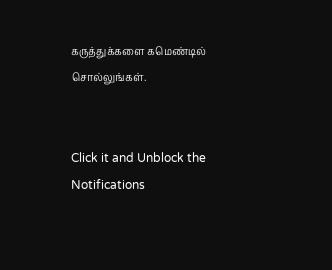கருத்துக்களை கமெண்டில் சொல்லுங்கள்.


Click it and Unblock the Notifications